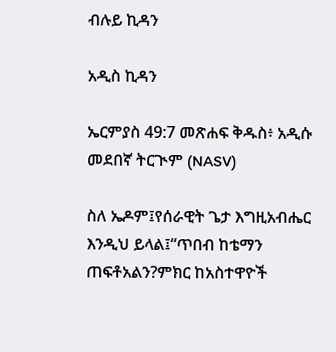ብሉይ ኪዳን

አዲስ ኪዳን

ኤርምያስ 49:7 መጽሐፍ ቅዱስ፥ አዲሱ መደበኛ ትርጒም (NASV)

ስለ ኤዶም፤የሰራዊት ጌታ እግዚአብሔር እንዲህ ይላል፤“ጥበብ ከቴማን ጠፍቶአልን?ምክር ከአስተዋዮች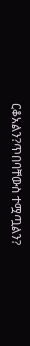ርቆአልን?ጥበባቸውስ ተሟጧልን?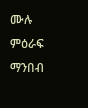ሙሉ ምዕራፍ ማንበብ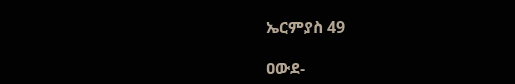ኤርምያስ 49

ዐውደ-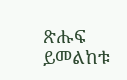ጽሑፍ ይመልከቱ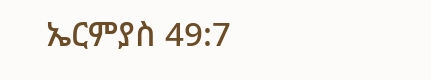ኤርምያስ 49:7